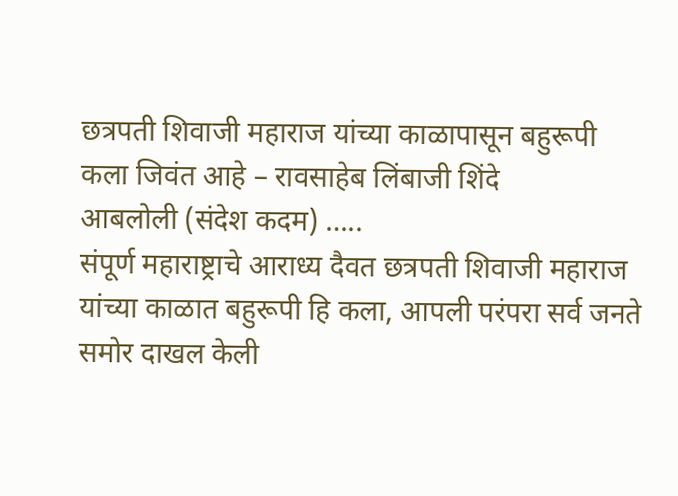छत्रपती शिवाजी महाराज यांच्या काळापासून बहुरूपी कला जिवंत आहे – रावसाहेब लिंबाजी शिंदे
आबलोली (संदेश कदम) …..
संपूर्ण महाराष्ट्राचे आराध्य दैवत छत्रपती शिवाजी महाराज यांच्या काळात बहुरूपी हि कला, आपली परंपरा सर्व जनते समोर दाखल केली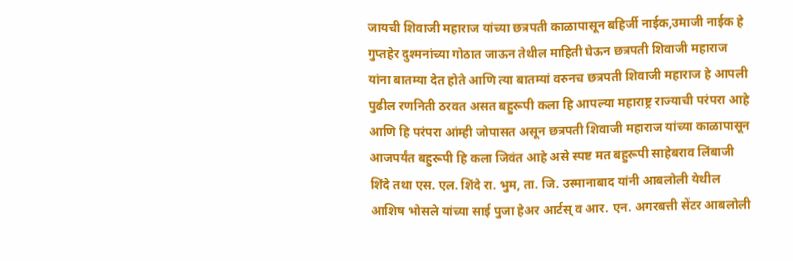जायची शिवाजी महाराज यांच्या छत्रपती काळापासून बहिर्जी नाईक,उमाजी नाईक हे गुप्तहेर दुश्मनांच्या गोठात जाऊन तेथील माहिती घेऊन छत्रपती शिवाजी महाराज यांना बातम्या देत होते आणि त्या बातम्यां वरुनच छत्रपती शिवाजी महाराज हे आपली पुढील रणनिती ठरवत असत बहुरूपी कला हि आपल्या महाराष्ट्र राज्याची परंपरा आहे आणि हि परंपरा आंम्ही जोपासत असून छत्रपती शिवाजी महाराज यांच्या काळापासून आजपर्यंत बहुरूपी हि कला जिवंत आहे असे स्पष्ट मत बहुरूपी साहेबराव लिंबाजी शिंदे तथा एस. एल. शिंदे रा. भुम, ता. जि. उस्मानाबाद यांनी आबलोली येथील आशिष भोसले यांच्या साई पुजा हेअर आर्टस् व आर. एन. अगरबत्ती सेंटर आबलोली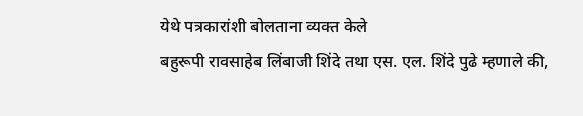येथे पत्रकारांशी बोलताना व्यक्त केले
बहुरूपी रावसाहेब लिंबाजी शिंदे तथा एस. एल. शिंदे पुढे म्हणाले की,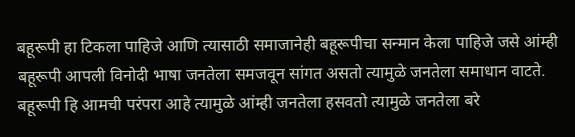बहूरूपी हा टिकला पाहिजे आणि त्यासाठी समाजानेही बहूरूपीचा सन्मान केला पाहिजे जसे आंम्ही बहूरूपी आपली विनोदी भाषा जनतेला समजवून सांगत असतो त्यामुळे जनतेला समाधान वाटते. बहूरूपी हि आमची परंपरा आहे त्यामुळे आंम्ही जनतेला हसवतो त्यामुळे जनतेला बरे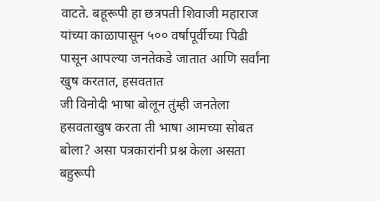वाटते. बहूरूपी हा छत्रपती शिवाजी महाराज यांच्या काळापासून ५०० वर्षापूर्वीच्या पिढी पासून आपल्या जनतेकडे जातात आणि सर्वांना खुष करतात, हसवतात
जी विनोदी भाषा बोलून तुंम्ही जनतेला हसवताखुष करता ती भाषा आमच्या सोबत बोला? असा पत्रकारांनी प्रश्न केला असता बहुरूपी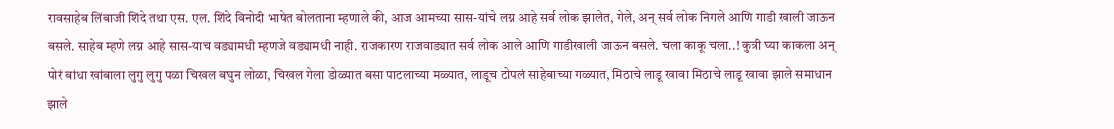रावसाहेब लिंबाजी शिंदे तथा एस. एल. शिंदे विनोदी भाषेत बोलताना म्हणाले की, आज आमच्या सास-यांचे लग्न आहे सर्व लोक झालेत, गेले, अन् सर्व लोक निगले आणि गाडी खाली जाऊन बसले. साहेब म्हणे लग्न आहे सास-याच वड्यामधी म्हणजे वड्यामधी नाही. राजकारण राजवाड्यात सर्व लोक आले आणि गाडीखाली जाऊन बसले. चला काकू चला..! कुत्री घ्या काकला अन् पोरं बांधा खांबाला लुगु लुगु पळा चिखल बघुन लोळा, चिखल गेला डोळ्यात बसा पाटलाच्या मळ्यात, लाडूच टोपलं साहेबाच्या गळ्यात, मिठाचे लाडू खावा मिठाचे लाडू खावा झाले समाधान झाले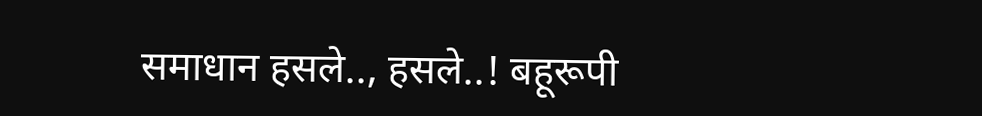समाधान हसले.., हसले..! बहूरूपी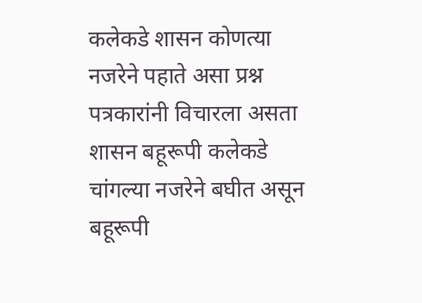कलेकडे शासन कोणत्या नजरेने पहाते असा प्रश्न पत्रकारांनी विचारला असता शासन बहूरूपी कलेकडे चांगल्या नजरेने बघीत असून बहूरूपी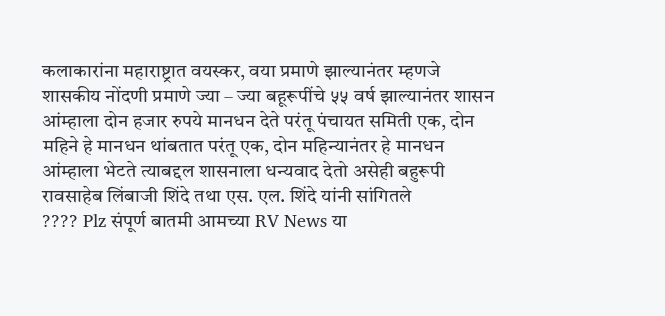कलाकारांना महाराष्ट्रात वयस्कर, वया प्रमाणे झाल्यानंतर म्हणजे शासकीय नोंदणी प्रमाणे ज्या – ज्या बहूरूपींचे ५५ वर्ष झाल्यानंतर शासन आंम्हाला दोन हजार रुपये मानधन देते परंतू पंचायत समिती एक, दोन महिने हे मानधन थांबतात परंतू एक, दोन महिन्यानंतर हे मानधन आंम्हाला भेटते त्याबद्दल शासनाला धन्यवाद देतो असेही बहुरूपी रावसाहेब लिंबाजी शिंदे तथा एस. एल. शिंदे यांनी सांगितले
???? Plz संपूर्ण बातमी आमच्या RV News या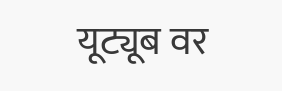यूट्यूब वर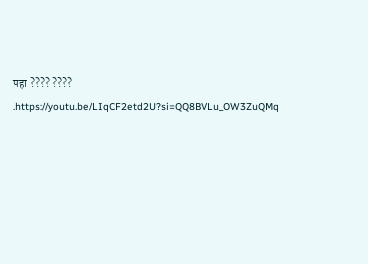पहा ???? ????
.https://youtu.be/LIqCF2etd2U?si=QQ8BVLu_OW3ZuQMq